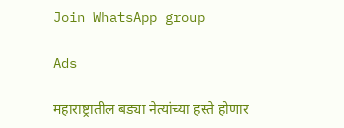Join WhatsApp group

Ads

महाराष्ट्रातील बड्या नेत्यांच्या हस्ते होणार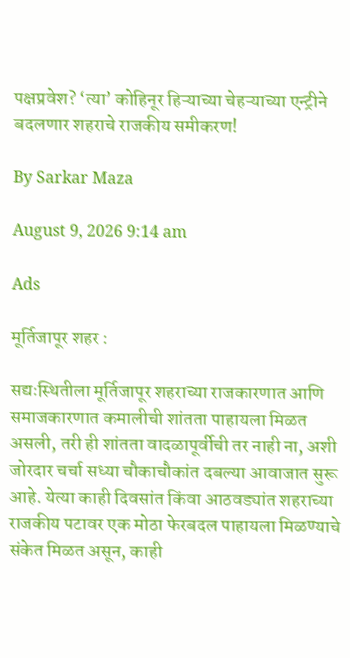पक्षप्रवेश? ‘त्या’ कोहिनूर हिऱ्याच्या चेहऱ्याच्या एन्ट्रीने बदलणार शहराचे राजकीय समीकरण!

By Sarkar Maza

August 9, 2026 9:14 am

Ads

मूर्तिजापूर शहर :

सद्यःस्थितीला मूर्तिजापूर शहराच्या राजकारणात आणि समाजकारणात कमालीची शांतता पाहायला मिळत असली, तरी ही शांतता वादळापूर्वीची तर नाही ना, अशी जोरदार चर्चा सध्या चौकाचौकांत दबल्या आवाजात सुरू आहे. येत्या काही दिवसांत किंवा आठवड्यांत शहराच्या राजकीय पटावर एक मोठा फेरबदल पाहायला मिळण्याचे संकेत मिळत असून, काही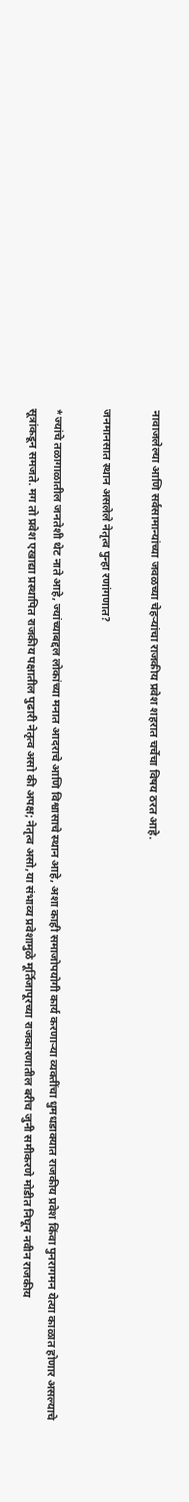नावाजलेल्या आणि सर्वसामान्यांच्या जवळच्या चेहऱ्यांचा राजकीय प्रवेश शहरात चर्चेचा विषय ठरत आहे.

जनमानसात स्थान असलेले नेतृत्व पुन्हा रणांगणात?

*ज्यांचे तळागाळातील जनतेशी थेट नाते आहे, ज्यांच्याबद्दल लोकांच्या मनात आदराचे आणि विश्वासाचे स्थान आहे, अशा काही समाजोपयोगी कार्य करणाऱ्या व्यक्तींचा धुमधडाक्यात राजकीय प्रवेश किंवा पुनरागमन येत्या काळात होणार असल्याचे सूत्रांकडून समजते. मग तो प्रवेश एखाद्या प्रस्थापित राजकीय पक्षातील पुढारी नेतृत्व असो की अपक्ष; नेतृत्व असो,या संभाव्य प्रवेशामुळे मूर्तिजापूरच्या राजकारणातील बरीच जुनी समीकरणे मोडीत निघून नवीन राजकीय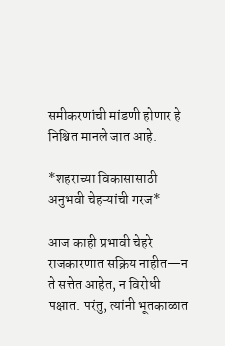समीकरणांची मांडणी होणार हे निश्चित मानले जात आहे.

*शहराच्या विकासासाठी अनुभवी चेहऱ्यांची गरज*

आज काही प्रभावी चेहरे राजकारणात सक्रिय नाहीत—न ते सत्तेत आहेत, न विरोधी पक्षात. परंतु, त्यांनी भूतकाळात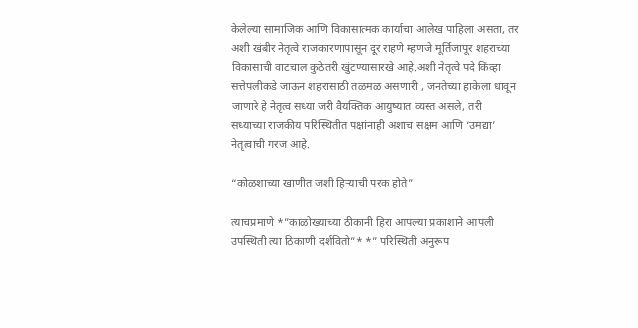केलेल्या सामाजिक आणि विकासात्मक कार्याचा आलेख पाहिला असता, तर अशी खंबीर नेतृत्वे राजकारणापासून दूर राहणे म्हणजे मूर्तिजापूर शहराच्या विकासाची वाटचाल कुठेतरी खुंटण्यासारखे आहे.अशी नेतृत्वे पदे किंव्हा सत्तेपलीकडे जाऊन शहरासाठी तळमळ असणारी , जनतेच्या हाकेला धावून जाणारे हे नेतृत्व सध्या जरी वैयक्तिक आयुष्यात व्यस्त असले, तरी सध्याच्या राजकीय परिस्थितीत पक्षांनाही अशाच सक्षम आणि ‘उमद्या’ नेतृत्वाची गरज आहे.

“कोळशाच्या खाणीत जशी हिऱ्याची परक होते”

त्याचप्रमाणे *”काळोख्याच्या ठीकानी हिरा आपल्या प्रकाशाने आपली उपस्थिती त्या ठिकाणी दर्शवितो”* *” परिस्थिती अनुरूप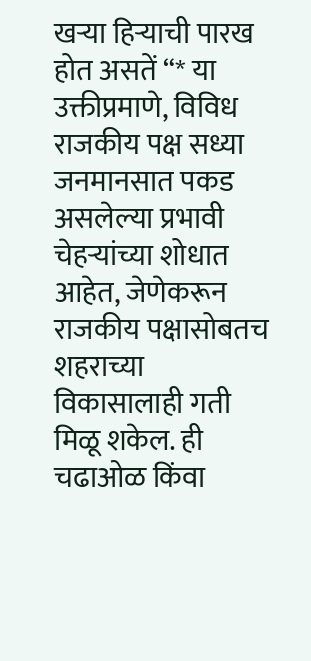खऱ्या हिऱ्याची पारख होत असतें “* या उक्तीप्रमाणे, विविध राजकीय पक्ष सध्या जनमानसात पकड असलेल्या प्रभावी चेहऱ्यांच्या शोधात आहेत, जेणेकरून राजकीय पक्षासोबतच शहराच्या विकासालाही गती मिळू शकेल. ही चढाओळ किंवा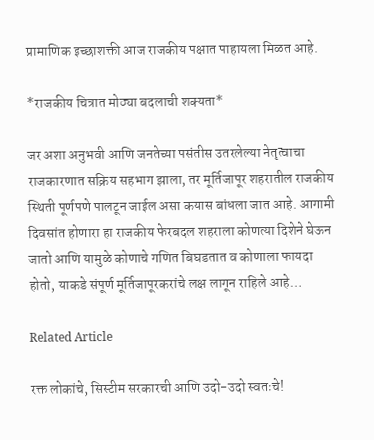प्रामाणिक इच्छाशक्ती आज राजकीय पक्षात पाहायला मिळत आहे.

*राजकीय चित्रात मोठ्या बदलाची शक्यता*

जर अशा अनुभवी आणि जनतेच्या पसंतीस उतरलेल्या नेतृत्वाचा राजकारणात सक्रिय सहभाग झाला, तर मूर्तिजापूर शहरातील राजकीय स्थिती पूर्णपणे पालटून जाईल असा कयास बांधला जात आहे. आगामी दिवसांत होणारा हा राजकीय फेरबदल शहराला कोणत्या दिशेने घेऊन जातो आणि यामुळे कोणाचे गणित बिघडतात व कोणाला फायदा होतो, याकडे संपूर्ण मूर्तिजापूरकरांचे लक्ष लागून राहिले आहे…

Related Article

रक्त लोकांचे, सिस्टीम सरकारची आणि उदो-उदो स्वतःचे!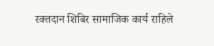रक्तदान शिबिर सामाजिक कार्य राहिले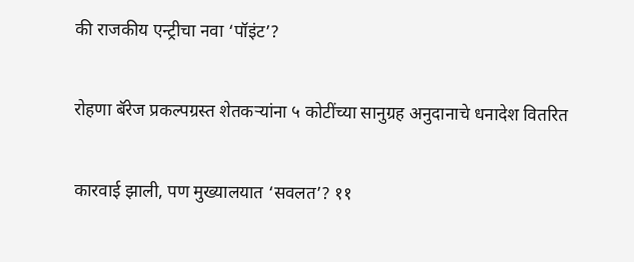की राजकीय एन्ट्रीचा नवा ‘पॉइंट’?

रोहणा बॅरेज प्रकल्पग्रस्त शेतकऱ्यांना ५ कोटींच्या सानुग्रह अनुदानाचे धनादेश वितरित

कारवाई झाली, पण मुख्यालयात ‘सवलत’? ११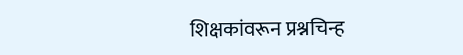शिक्षकांवरून प्रश्नचिन्ह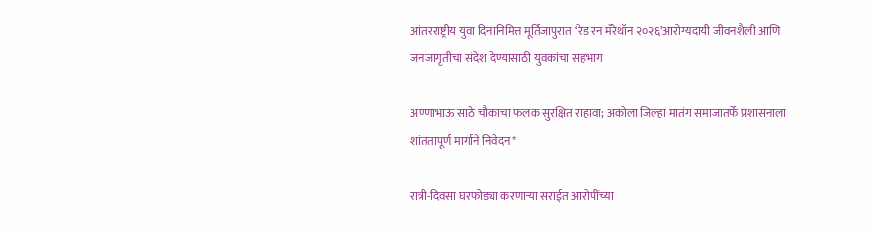आंतरराष्ट्रीय युवा दिनानिमित्त मूर्तिजापुरात ‘रेड रन मॅरेथॉन २०२६’आरोग्यदायी जीवनशैली आणि जनजागृतीचा संदेश देण्यासाठी युवकांचा सहभाग

अण्णाभाऊ साठे चौकाचा फलक सुरक्षित राहावा; अकोला जिल्हा मातंग समाजातर्फे प्रशासनाला शांततापूर्ण मार्गाने निवेदन*

रात्री-दिवसा घरफोड्या करणाऱ्या सराईत आरोपींच्या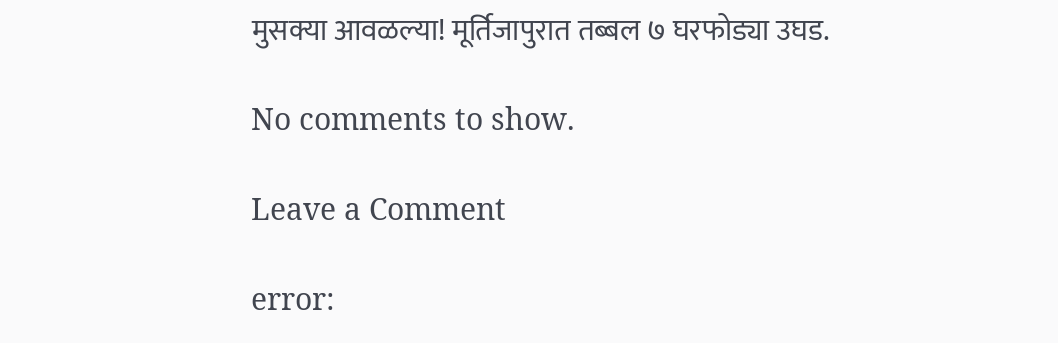मुसक्या आवळल्या! मूर्तिजापुरात तब्बल ७ घरफोड्या उघड.

No comments to show.

Leave a Comment

error: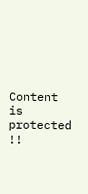Content is protected !!